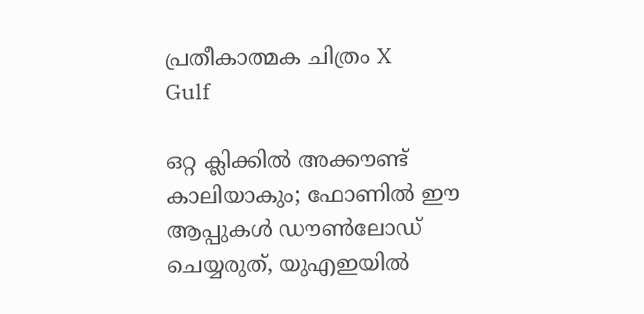പ്രതീകാത്മക ചിത്രം X
Gulf

ഒറ്റ ക്ലിക്കില്‍ അക്കൗണ്ട് കാലിയാകും; ഫോണില്‍ ഈ ആപ്പുകള്‍ ഡൗണ്‍ലോഡ് ചെയ്യരുത്, യുഎഇയില്‍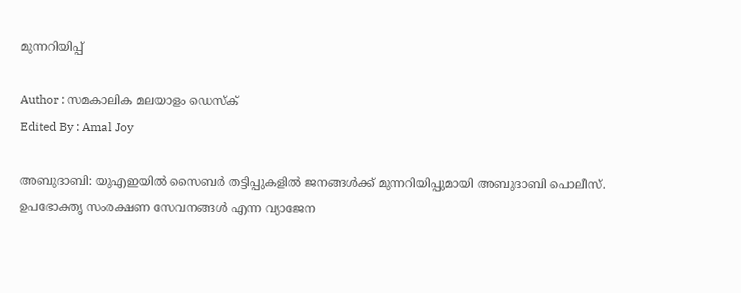മുന്നറിയിപ്പ്

Author : സമകാലിക മലയാളം ഡെസ്ക്
Edited By : Amal Joy

അബുദാബി: യുഎഇയില്‍ സൈബര്‍ തട്ടിപ്പുകളില്‍ ജനങ്ങള്‍ക്ക് മുന്നറിയിപ്പുമായി അബുദാബി പൊലീസ്. ഉപഭോക്തൃ സംരക്ഷണ സേവനങ്ങള്‍ എന്ന വ്യാജേന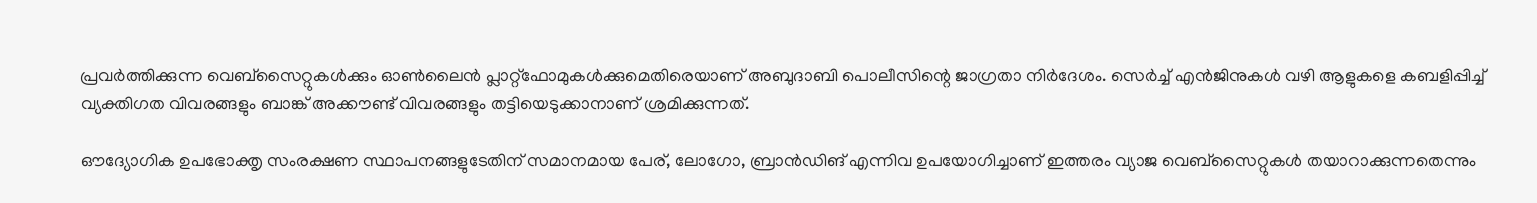പ്രവര്‍ത്തിക്കുന്ന വെബ്‌സൈറ്റുകള്‍ക്കും ഓണ്‍ലൈന്‍ പ്ലാറ്റ്ഫോമുകള്‍ക്കുമെതിരെയാണ് അബുദാബി പൊലീസിന്റെ ജാഗ്രതാ നിര്‍ദേശം. സെര്‍ച്ച് എന്‍ജിനുകള്‍ വഴി ആളുകളെ കബളിപ്പിച്ച് വ്യക്തിഗത വിവരങ്ങളും ബാങ്ക് അക്കൗണ്ട് വിവരങ്ങളും തട്ടിയെടുക്കാനാണ് ശ്രമിക്കുന്നത്.

ഔദ്യോഗിക ഉപഭോക്തൃ സംരക്ഷണ സ്ഥാപനങ്ങളുടേതിന് സമാനമായ പേര്, ലോഗോ, ബ്രാന്‍ഡിങ് എന്നിവ ഉപയോഗിച്ചാണ് ഇത്തരം വ്യാജ വെബ്‌സൈറ്റുകള്‍ തയാറാക്കുന്നതെന്നും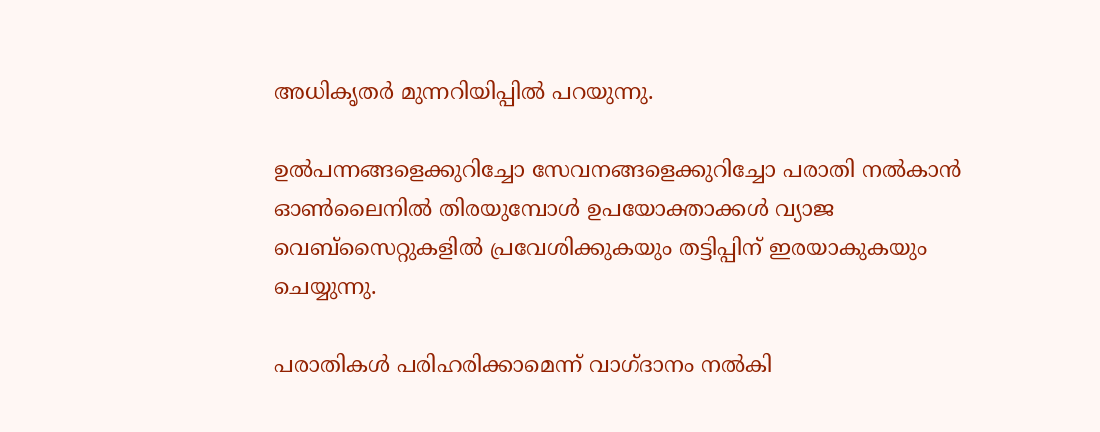അധികൃതര്‍ മുന്നറിയിപ്പില്‍ പറയുന്നു.

ഉല്‍പന്നങ്ങളെക്കുറിച്ചോ സേവനങ്ങളെക്കുറിച്ചോ പരാതി നല്‍കാന്‍ ഓണ്‍ലൈനില്‍ തിരയുമ്പോള്‍ ഉപയോക്താക്കള്‍ വ്യാജ വെബ്‌സൈറ്റുകളില്‍ പ്രവേശിക്കുകയും തട്ടിപ്പിന് ഇരയാകുകയും ചെയ്യുന്നു.

പരാതികള്‍ പരിഹരിക്കാമെന്ന് വാഗ്ദാനം നല്‍കി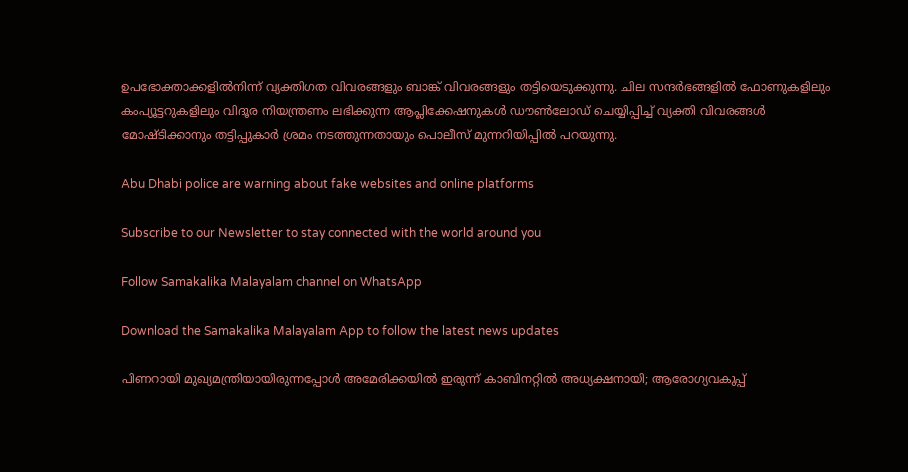ഉപഭോക്താക്കളില്‍നിന്ന് വ്യക്തിഗത വിവരങ്ങളും ബാങ്ക് വിവരങ്ങളും തട്ടിയെടുക്കുന്നു. ചില സന്ദര്‍ഭങ്ങളില്‍ ഫോണുകളിലും കംപ്യൂട്ടറുകളിലും വിദൂര നിയന്ത്രണം ലഭിക്കുന്ന ആപ്ലിക്കേഷനുകള്‍ ഡൗണ്‍ലോഡ് ചെയ്യിപ്പിച്ച് വ്യക്തി വിവരങ്ങള്‍ മോഷ്ടിക്കാനും തട്ടിപ്പുകാര്‍ ശ്രമം നടത്തുന്നതായും പൊലീസ് മുന്നറിയിപ്പില്‍ പറയുന്നു.

Abu Dhabi police are warning about fake websites and online platforms

Subscribe to our Newsletter to stay connected with the world around you

Follow Samakalika Malayalam channel on WhatsApp

Download the Samakalika Malayalam App to follow the latest news updates

പിണറായി മുഖ്യമന്ത്രിയായിരുന്നപ്പോള്‍ അമേരിക്കയില്‍ ഇരുന്ന് കാബിനറ്റില്‍ അധ്യക്ഷനായി; ആരോഗ്യവകുപ്പ്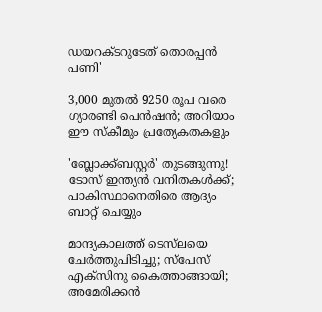ഡയറക്ടറുടേത് തൊരപ്പന്‍ പണി'

3,000 മുതല്‍ 9250 രൂപ വരെ ഗ്യാരണ്ടി പെന്‍ഷന്‍; അറിയാം ഈ സ്‌കീമും പ്രത്യേകതകളും

'ബ്ലോക്ക്ബസ്റ്റര്‍' തുടങ്ങുന്നു! ടോസ് ഇന്ത്യന്‍ വനിതകള്‍ക്ക്; പാകിസ്ഥാനെതിരെ ആദ്യം ബാറ്റ് ചെയ്യും

മാന്ദ്യകാലത്ത് ടെസ്‌ലയെ ചേർത്തുപിടിച്ചു; സ്പേസ് എക്‌സിനു കൈത്താങ്ങായി; അമേരിക്കന്‍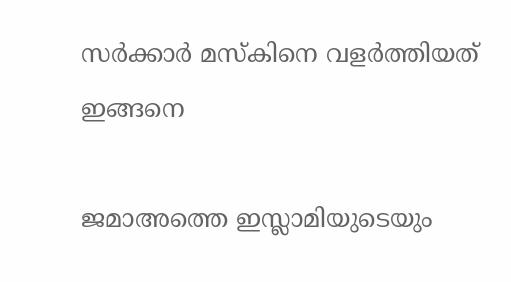സര്‍ക്കാര്‍ മസ്‌കിനെ വളര്‍ത്തിയത് ഇങ്ങനെ

ജമാഅത്തെ ഇസ്ലാമിയുടെയും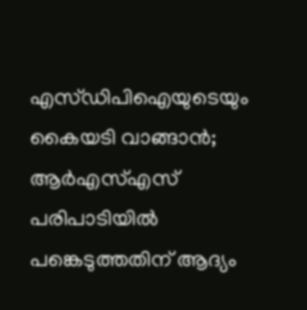എസ്ഡിപിഐയുടെയും കൈയടി വാങ്ങാന്‍; ആര്‍എസ്എസ് പരിപാടിയില്‍ പങ്കെടുത്തതിന് ആദ്യം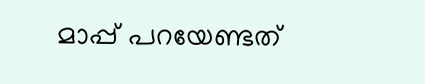മാപ്പ് പറയേണ്ടത്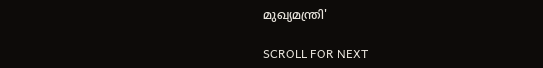മുഖ്യമന്ത്രി'

SCROLL FOR NEXT